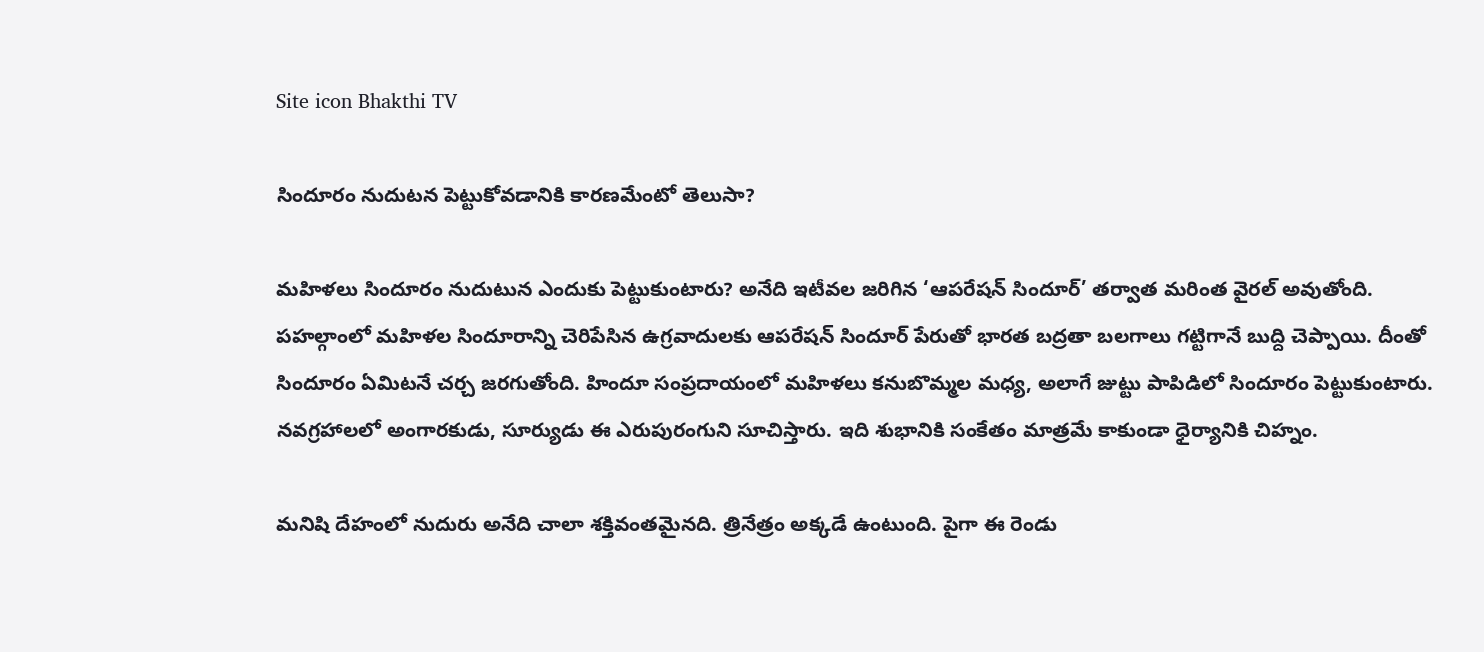Site icon Bhakthi TV

సిందూరం నుదుటన పెట్టుకోవడానికి కారణమేంటో తెలుసా?

మహిళలు సిందూరం నుదుటున ఎందుకు పెట్టుకుంటారు? అనేది ఇటీవల జరిగిన ‘ఆపరేషన్ సిందూర్’ తర్వాత మరింత వైరల్ అవుతోంది. పహల్గాంలో మహిళల సిందూరాన్ని చెరిపేసిన ఉగ్రవాదులకు ఆపరేషన్ సిందూర్ పేరుతో భారత బద్రతా బలగాలు గట్టిగానే బుద్ది చెప్పాయి. దీంతో సిందూరం ఏమిటనే చర్చ జరగుతోంది. హిందూ సంప్రదాయంలో మహిళలు కనుబొమ్మల మధ్య, అలాగే జుట్టు పాపిడిలో సిందూరం పెట్టుకుంటారు. నవగ్రహాలలో అంగారకుడు, సూర్యుడు ఈ ఎరుపురంగుని సూచిస్తారు. ఇది శుభానికి సంకేతం మాత్రమే కాకుండా ధైర్యానికి చిహ్నం.

మనిషి దేహంలో నుదురు అనేది చాలా శక్తివంతమైనది. త్రినేత్రం అక్కడే ఉంటుంది. పైగా ఈ రెండు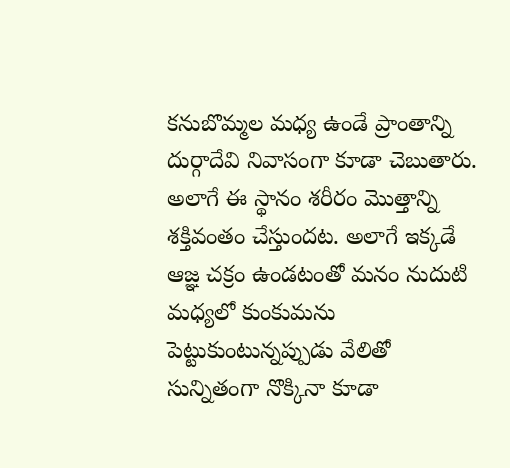కనుబొమ్మల మధ్య ఉండే ప్రాంతాన్ని దుర్గాదేవి నివాసంగా కూడా చెబుతారు. అలాగే ఈ స్థానం శరీరం మొత్తాన్ని శక్తివంతం చేస్తుందట. అలాగే ఇక్కడే ఆజ్ఞ చక్రం ఉండటంతో మనం నుదుటి మధ్యలో కుంకుమను పెట్టుకుంటున్నప్పుడు వేలితో సున్నితంగా నొక్కినా కూడా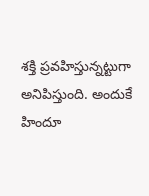శక్తి ప్రవహిస్తున్నట్టుగా అనిపిస్తుంది. అందుకే హిందూ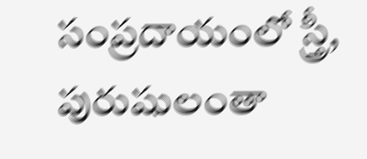సంప్రదాయంలో స్త్రీ, పురుషులంతా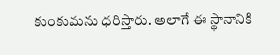కుంకుమను ధరిస్తారు. అలాగే ఈ స్థానానికి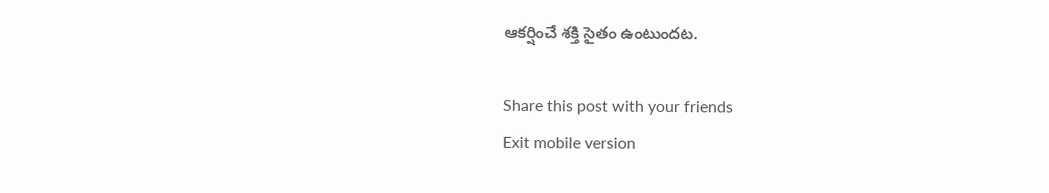ఆకర్షించే శక్తి సైతం ఉంటుందట.

Share this post with your friends
Exit mobile version